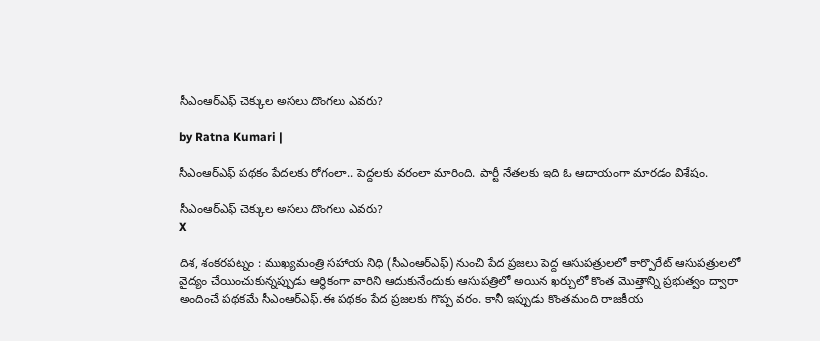సీఎంఆర్ఎఫ్ చెక్కుల అసలు దొంగలు ఎవరు?

by Ratna Kumari |

సీఎంఆర్ఎఫ్ ప‌థ‌కం పేద‌ల‌కు రోగంలా.. పెద్ద‌ల‌కు వ‌రంలా మారింది. పార్టీ నేత‌ల‌కు ఇది ఓ ఆదాయంగా మార‌డం విశేషం.

సీఎంఆర్ఎఫ్ చెక్కుల అసలు దొంగలు ఎవరు?
X

దిశ, శంకరపట్నం : ముఖ్యమంత్రి సహాయ నిధి (సీఎంఆర్ఎఫ్) నుంచి పేద ప్రజలు పెద్ద ఆసుపత్రులలో కార్పొరేట్ ఆసుపత్రులలో వైద్యం చేయించుకున్నప్పుడు ఆర్థికంగా వారిని ఆదుకునేందుకు ఆసుపత్రిలో అయిన ఖర్చులో కొంత మొత్తాన్ని ప్రభుత్వం ద్వారా అందించే పథకమే సీఎంఆర్ఎఫ్.ఈ పథకం పేద ప్రజలకు గొప్ప వరం. కానీ ఇప్పుడు కొంతమంది రాజకీయ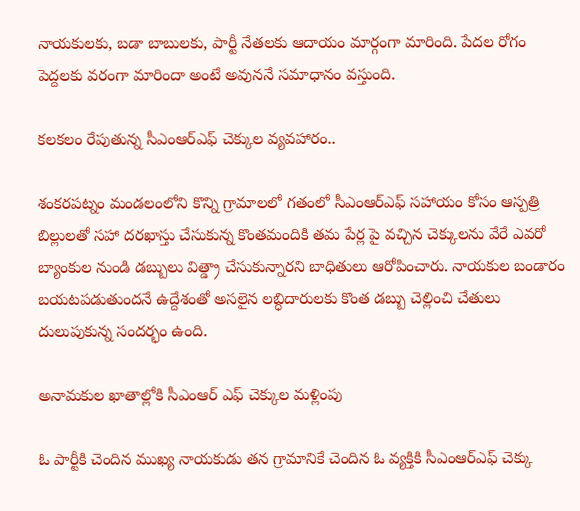నాయకులకు, బడా బాబులకు, పార్టీ నేతలకు ఆదాయం మార్గంగా మారింది. పేదల రోగం పెద్దలకు వరంగా మారిందా అంటే అవుననే సమాధానం వస్తుంది.

కలకలం రేపుతున్న సీఎంఆర్ఎఫ్ చెక్కుల వ్యవహారం..

శంకరపట్నం మండలంలోని కొన్ని గ్రామాలలో గతంలో సీఎంఆర్ఎఫ్ సహాయం కోసం ఆస్పత్రి బిల్లులతో సహా దరఖాస్తు చేసుకున్న కొంతమందికి తమ పేర్ల పై వచ్చిన చెక్కులను వేరే ఎవరో బ్యాంకుల నుండి డబ్బులు విత్డ్రా చేసుకున్నారని బాధితులు ఆరోపించారు. నాయకుల బండారం బయటపడుతుందనే ఉద్దేశంతో అసలైన లబ్ధిదారులకు కొంత డబ్బు చెల్లించి చేతులు దులుపుకున్న సందర్భం ఉంది.

అనామకుల ఖాతాల్లోకి సీఎంఆర్ ఎఫ్ చెక్కుల మళ్లింపు

ఓ పార్టీకి చెందిన ముఖ్య నాయకుడు తన గ్రామానికే చెందిన ఓ వ్యక్తికి సీఎంఆర్ఎఫ్ చెక్కు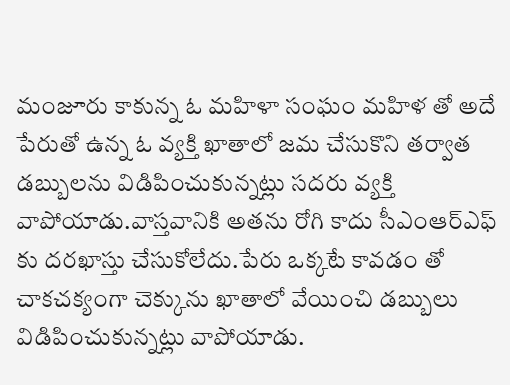మంజూరు కాకున్న ఓ మహిళా సంఘం మహిళ తో అదే పేరుతో ఉన్న ఓ వ్యక్తి ఖాతాలో జమ చేసుకొని తర్వాత డబ్బులను విడిపించుకున్నట్లు సదరు వ్యక్తి వాపోయాడు.వాస్తవానికి అతను రోగి కాదు సీఎంఆర్ఎఫ్ కు దరఖాస్తు చేసుకోలేదు.పేరు ఒక్కటే కావడం తో చాకచక్యంగా చెక్కును ఖాతాలో వేయించి డబ్బులు విడిపించుకున్నట్లు వాపోయాడు.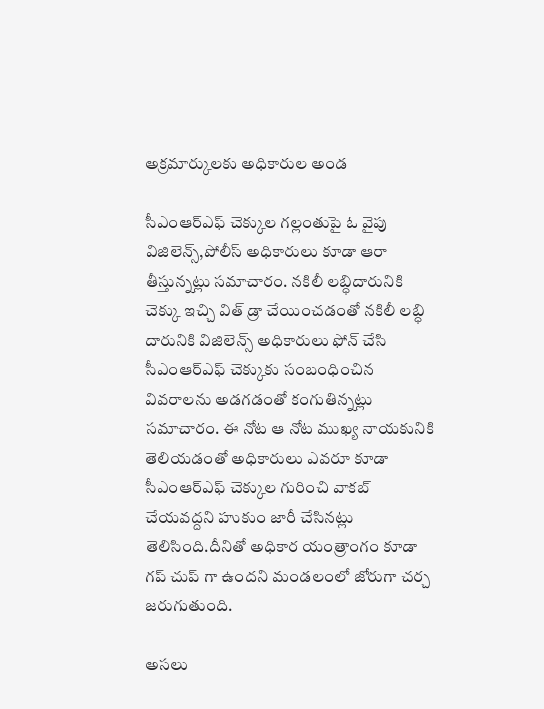అక్రమార్కులకు అధికారుల అండ

సీఎంఆర్ఎఫ్ చెక్కుల గల్లంతుపై ఓ వైపు విజిలెన్స్,పోలీస్ అధికారులు కూడా ఆరా తీస్తున్నట్లు సమాచారం. నకిలీ లబ్ధిదారునికి చెక్కు ఇచ్చి విత్ డ్రా చేయించడంతో నకిలీ లబ్ధి దారునికి విజిలెన్స్ అధికారులు ఫోన్ చేసి సీఎంఆర్ఎఫ్ చెక్కుకు సంబంధించిన వివరాలను అడగడంతో కంగుతిన్నట్లు సమాచారం. ఈ నోట ఆ నోట ముఖ్య నాయకునికి తెలియడంతో అధికారులు ఎవరూ కూడా సీఎంఆర్ఎఫ్ చెక్కుల గురించి వాకబ్ చేయవద్దని హుకుం జారీ చేసినట్లు తెలిసింది.దీనితో అధికార యంత్రాంగం కూడా గప్ చుప్ గా ఉందని మండలంలో జోరుగా చర్చ జరుగుతుంది.

అసలు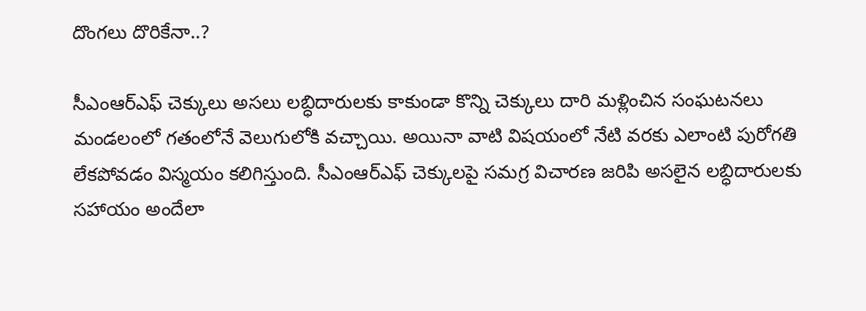దొంగలు దొరికేనా..?

సీఎంఆర్ఎఫ్ చెక్కులు అసలు లబ్ధిదారులకు కాకుండా కొన్ని చెక్కులు దారి మళ్లించిన సంఘటనలు మండలంలో గతంలోనే వెలుగులోకి వచ్చాయి. అయినా వాటి విషయంలో నేటి వరకు ఎలాంటి పురోగతి లేకపోవడం విస్మయం కలిగిస్తుంది. సీఎంఆర్ఎఫ్ చెక్కులపై సమగ్ర విచారణ జరిపి అసలైన ల‌బ్ధిదారులకు సహాయం అందేలా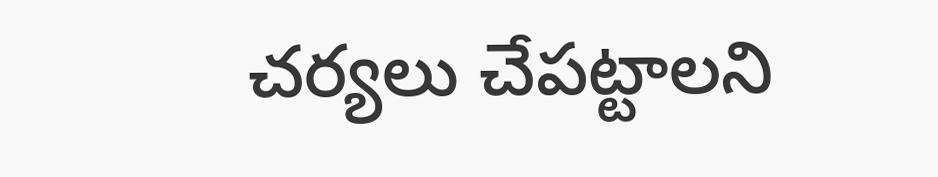చర్యలు చేపట్టాలని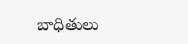బాధితులు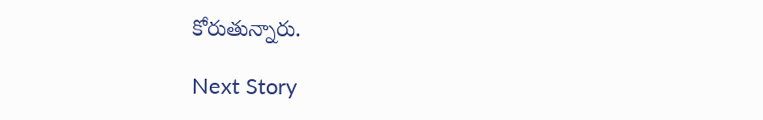కోరుతున్నారు.

Next Story